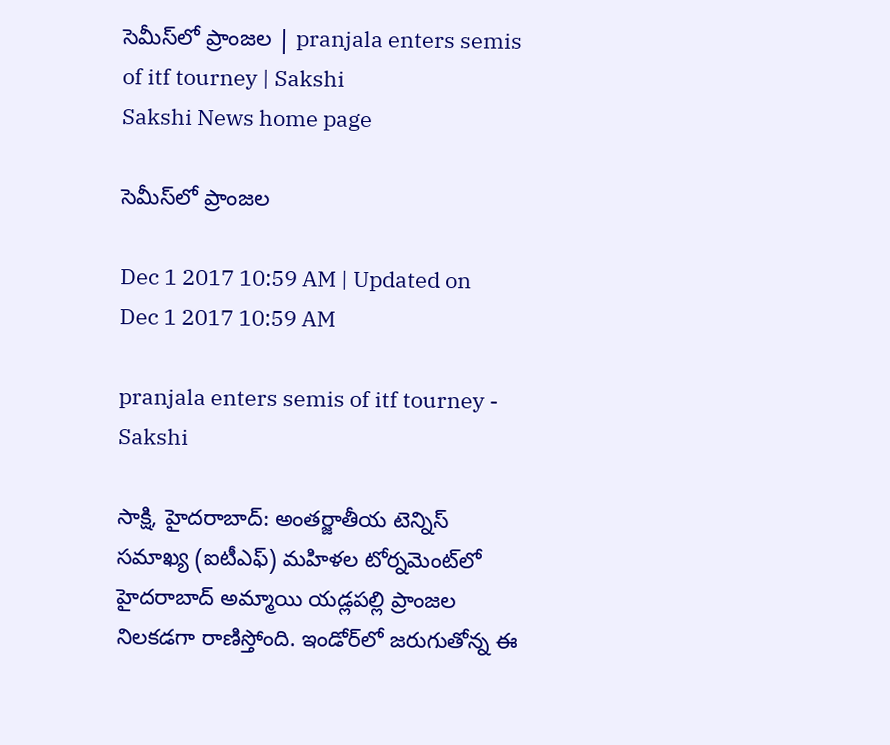సెమీస్‌లో ప్రాంజల | pranjala enters semis of itf tourney | Sakshi
Sakshi News home page

సెమీస్‌లో ప్రాంజల

Dec 1 2017 10:59 AM | Updated on Dec 1 2017 10:59 AM

pranjala enters semis of itf tourney - Sakshi

సాక్షి, హైదరాబాద్‌: అంతర్జాతీయ టెన్నిస్‌ సమాఖ్య (ఐటీఎఫ్‌) మహిళల టోర్నమెంట్‌లో హైదరాబాద్‌ అమ్మాయి యడ్లపల్లి ప్రాంజల నిలకడగా రాణిస్తోంది. ఇండోర్‌లో జరుగుతోన్న ఈ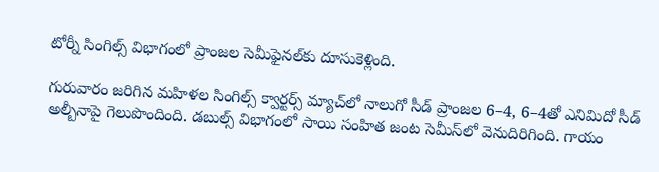టోర్నీ సింగిల్స్‌ విభాగంలో ప్రాంజల సెమీఫైనల్‌కు దూసుకెళ్లింది.

గురువారం జరిగిన మహిళల సింగిల్స్‌ క్వార్టర్స్‌ మ్యాచ్‌లో నాలుగో సీడ్‌ ప్రాంజల 6–4, 6–4తో ఎనిమిదో సీడ్‌ అల్బీనాపై గెలుపొందింది. డబుల్స్‌ విభాగంలో సాయి సంహిత జంట సెమీస్‌లో వెనుదిరిగింది. గాయం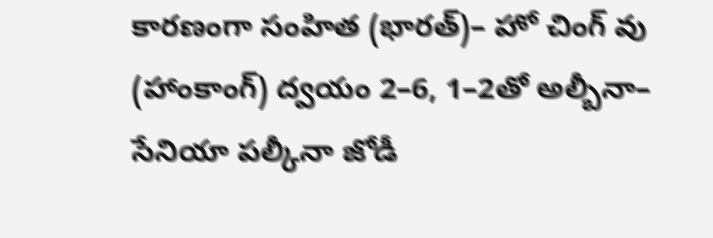కారణంగా సంహిత (భారత్‌)– హో చింగ్‌ వు (హాంకాంగ్‌) ద్వయం 2–6, 1–2తో అల్బీనా– సేనియా పల్కీనా జోడీ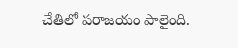చేతిలో పరాజయం పాలైంది.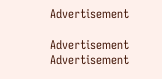Advertisement

Advertisement
Advertisement